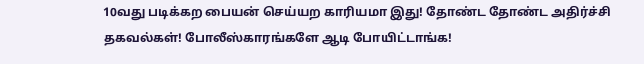10வது படிக்கற பையன் செய்யற காரியமா இது! தோண்ட தோண்ட அதிர்ச்சி தகவல்கள்! போலீஸ்காரங்களே ஆடி போயிட்டாங்க!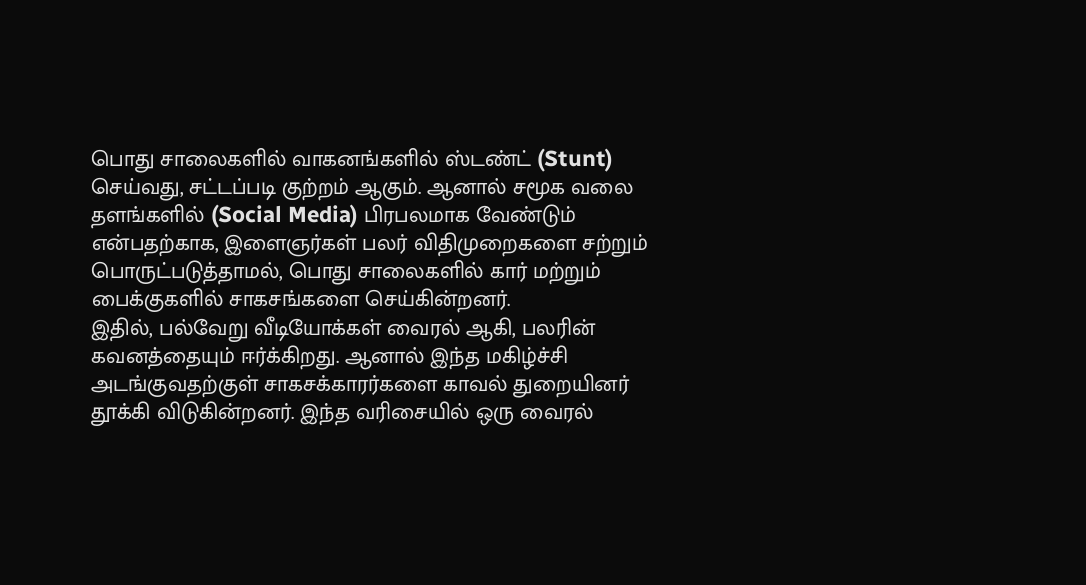பொது சாலைகளில் வாகனங்களில் ஸ்டண்ட் (Stunt) செய்வது, சட்டப்படி குற்றம் ஆகும். ஆனால் சமூக வலை தளங்களில் (Social Media) பிரபலமாக வேண்டும் என்பதற்காக, இளைஞர்கள் பலர் விதிமுறைகளை சற்றும் பொருட்படுத்தாமல், பொது சாலைகளில் கார் மற்றும் பைக்குகளில் சாகசங்களை செய்கின்றனர்.
இதில், பல்வேறு வீடியோக்கள் வைரல் ஆகி, பலரின் கவனத்தையும் ஈர்க்கிறது. ஆனால் இந்த மகிழ்ச்சி அடங்குவதற்குள் சாகசக்காரர்களை காவல் துறையினர் தூக்கி விடுகின்றனர். இந்த வரிசையில் ஒரு வைரல்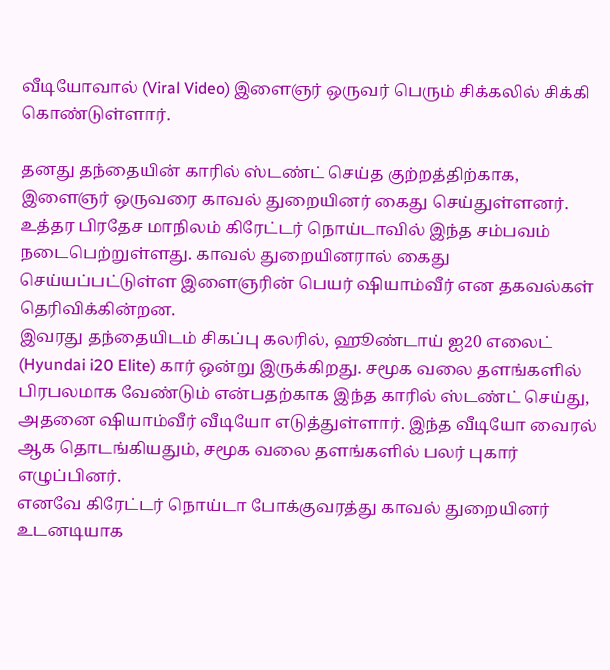வீடியோவால் (Viral Video) இளைஞர் ஒருவர் பெரும் சிக்கலில் சிக்கி கொண்டுள்ளார்.

தனது தந்தையின் காரில் ஸ்டண்ட் செய்த குற்றத்திற்காக, இளைஞர் ஒருவரை காவல் துறையினர் கைது செய்துள்ளனர். உத்தர பிரதேச மாநிலம் கிரேட்டர் நொய்டாவில் இந்த சம்பவம் நடைபெற்றுள்ளது. காவல் துறையினரால் கைது செய்யப்பட்டுள்ள இளைஞரின் பெயர் ஷியாம்வீர் என தகவல்கள் தெரிவிக்கின்றன.
இவரது தந்தையிடம் சிகப்பு கலரில், ஹூண்டாய் ஐ20 எலைட் (Hyundai i20 Elite) கார் ஒன்று இருக்கிறது. சமூக வலை தளங்களில் பிரபலமாக வேண்டும் என்பதற்காக இந்த காரில் ஸ்டண்ட் செய்து, அதனை ஷியாம்வீர் வீடியோ எடுத்துள்ளார். இந்த வீடியோ வைரல் ஆக தொடங்கியதும், சமூக வலை தளங்களில் பலர் புகார் எழுப்பினர்.
எனவே கிரேட்டர் நொய்டா போக்குவரத்து காவல் துறையினர் உடனடியாக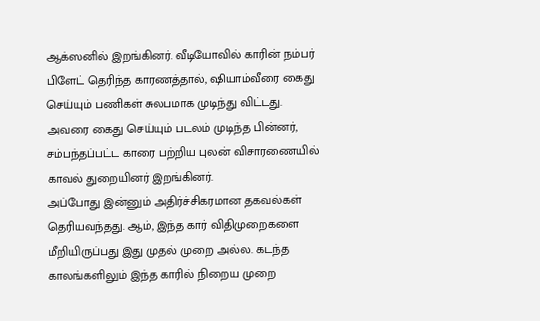ஆக்ஸனில் இறங்கினர். வீடியோவில் காரின் நம்பர் பிளேட் தெரிந்த காரணத்தால், ஷியாம்வீரை கைது செய்யும் பணிகள் சுலபமாக முடிந்து விட்டது. அவரை கைது செய்யும் படலம் முடிந்த பின்னர், சம்பந்தப்பட்ட காரை பற்றிய புலன் விசாரணையில் காவல் துறையினர் இறங்கினர்.
அப்போது இன்னும் அதிர்ச்சிகரமான தகவல்கள் தெரியவந்தது. ஆம், இந்த கார் விதிமுறைகளை மீறியிருப்பது இது முதல் முறை அல்ல. கடந்த காலங்களிலும் இந்த காரில் நிறைய முறை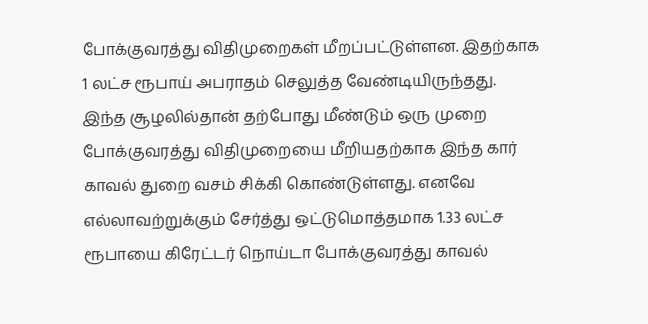போக்குவரத்து விதிமுறைகள் மீறப்பட்டுள்ளன. இதற்காக 1 லட்ச ரூபாய் அபராதம் செலுத்த வேண்டியிருந்தது.
இந்த சூழலில்தான் தற்போது மீண்டும் ஒரு முறை போக்குவரத்து விதிமுறையை மீறியதற்காக இந்த கார் காவல் துறை வசம் சிக்கி கொண்டுள்ளது. எனவே எல்லாவற்றுக்கும் சேர்த்து ஒட்டுமொத்தமாக 1.33 லட்ச ரூபாயை கிரேட்டர் நொய்டா போக்குவரத்து காவல்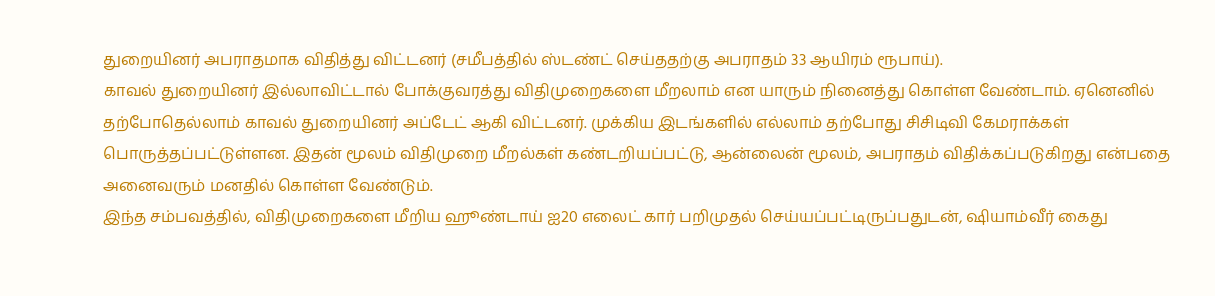துறையினர் அபராதமாக விதித்து விட்டனர் (சமீபத்தில் ஸ்டண்ட் செய்ததற்கு அபராதம் 33 ஆயிரம் ரூபாய்).
காவல் துறையினர் இல்லாவிட்டால் போக்குவரத்து விதிமுறைகளை மீறலாம் என யாரும் நினைத்து கொள்ள வேண்டாம். ஏனெனில் தற்போதெல்லாம் காவல் துறையினர் அப்டேட் ஆகி விட்டனர். முக்கிய இடங்களில் எல்லாம் தற்போது சிசிடிவி கேமராக்கள் பொருத்தப்பட்டுள்ளன. இதன் மூலம் விதிமுறை மீறல்கள் கண்டறியப்பட்டு, ஆன்லைன் மூலம், அபராதம் விதிக்கப்படுகிறது என்பதை அனைவரும் மனதில் கொள்ள வேண்டும்.
இந்த சம்பவத்தில், விதிமுறைகளை மீறிய ஹூண்டாய் ஐ20 எலைட் கார் பறிமுதல் செய்யப்பட்டிருப்பதுடன், ஷியாம்வீர் கைது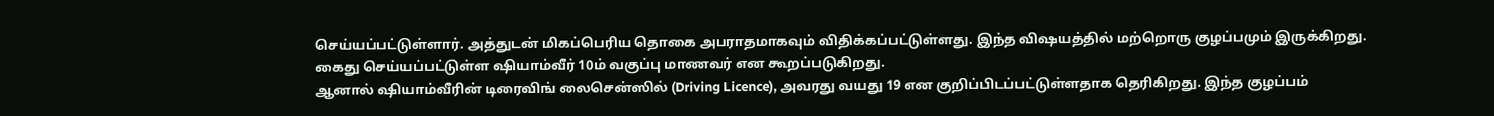செய்யப்பட்டுள்ளார். அத்துடன் மிகப்பெரிய தொகை அபராதமாகவும் விதிக்கப்பட்டுள்ளது. இந்த விஷயத்தில் மற்றொரு குழப்பமும் இருக்கிறது. கைது செய்யப்பட்டுள்ள ஷியாம்வீர் 10ம் வகுப்பு மாணவர் என கூறப்படுகிறது.
ஆனால் ஷியாம்வீரின் டிரைவிங் லைசென்ஸில் (Driving Licence), அவரது வயது 19 என குறிப்பிடப்பட்டுள்ளதாக தெரிகிறது. இந்த குழப்பம்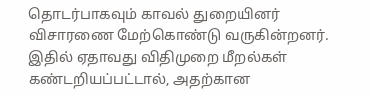தொடர்பாகவும் காவல் துறையினர் விசாரணை மேற்கொண்டு வருகின்றனர். இதில் ஏதாவது விதிமுறை மீறல்கள் கண்டறியப்பட்டால், அதற்கான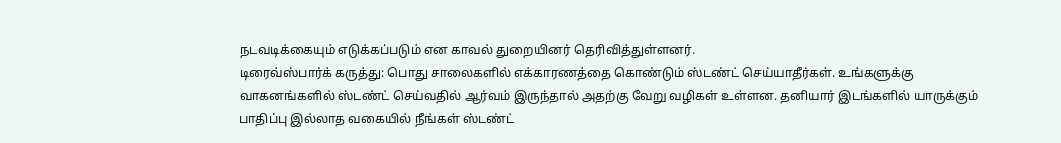நடவடிக்கையும் எடுக்கப்படும் என காவல் துறையினர் தெரிவித்துள்ளனர்.
டிரைவ்ஸ்பார்க் கருத்து: பொது சாலைகளில் எக்காரணத்தை கொண்டும் ஸ்டண்ட் செய்யாதீர்கள். உங்களுக்கு வாகனங்களில் ஸ்டண்ட் செய்வதில் ஆர்வம் இருந்தால் அதற்கு வேறு வழிகள் உள்ளன. தனியார் இடங்களில் யாருக்கும் பாதிப்பு இல்லாத வகையில் நீங்கள் ஸ்டண்ட்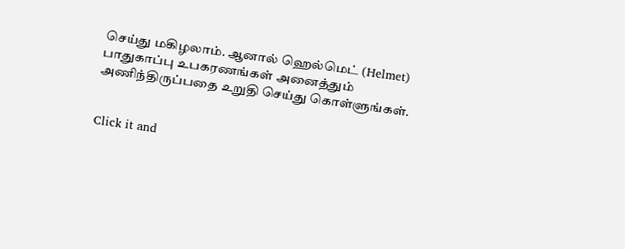செய்து மகிழலாம். ஆனால் ஹெல்மெட் (Helmet) பாதுகாப்பு உபகரணங்கள் அனைத்தும் அணிந்திருப்பதை உறுதி செய்து கொள்ளுங்கள்.


Click it and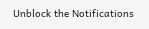Unblock the Notifications